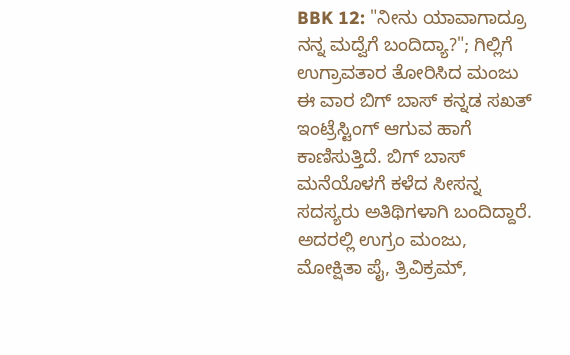BBK 12: "ನೀನು ಯಾವಾಗಾದ್ರೂ ನನ್ನ ಮದ್ವೆಗೆ ಬಂದಿದ್ಯಾ?"; ಗಿಲ್ಲಿಗೆ ಉಗ್ರಾವತಾರ ತೋರಿಸಿದ ಮಂಜು
ಈ ವಾರ ಬಿಗ್ ಬಾಸ್ ಕನ್ನಡ ಸಖತ್ ಇಂಟ್ರೆಸ್ಟಿಂಗ್ ಆಗುವ ಹಾಗೆ ಕಾಣಿಸುತ್ತಿದೆ. ಬಿಗ್ ಬಾಸ್ ಮನೆಯೊಳಗೆ ಕಳೆದ ಸೀಸನ್ನ ಸದಸ್ಯರು ಅತಿಥಿಗಳಾಗಿ ಬಂದಿದ್ದಾರೆ. ಅದರಲ್ಲಿ ಉಗ್ರಂ ಮಂಜು, ಮೋಕ್ಷಿತಾ ಪೈ, ತ್ರಿವಿಕ್ರಮ್,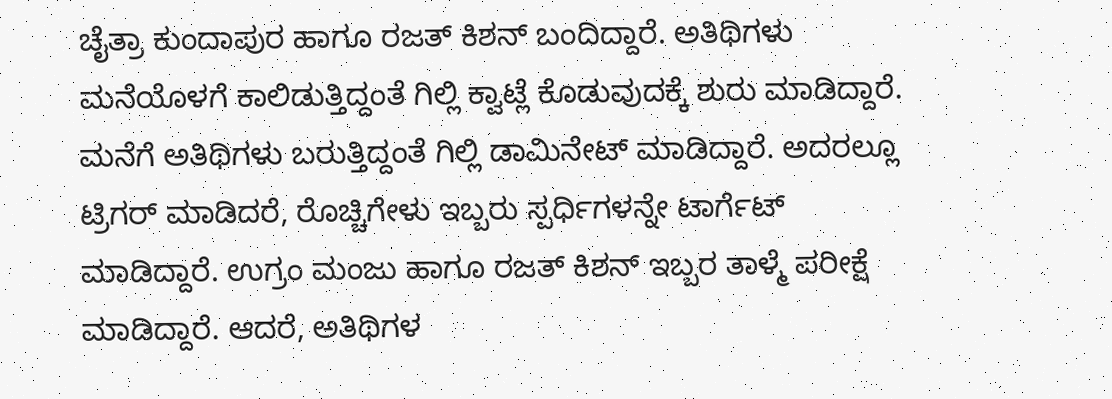ಚೈತ್ರಾ ಕುಂದಾಪುರ ಹಾಗೂ ರಜತ್ ಕಿಶನ್ ಬಂದಿದ್ದಾರೆ. ಅತಿಥಿಗಳು ಮನೆಯೊಳಗೆ ಕಾಲಿಡುತ್ತಿದ್ದಂತೆ ಗಿಲ್ಲಿ ಕ್ವಾಟ್ಲೆ ಕೊಡುವುದಕ್ಕೆ ಶುರು ಮಾಡಿದ್ದಾರೆ.
ಮನೆಗೆ ಅತಿಥಿಗಳು ಬರುತ್ತಿದ್ದಂತೆ ಗಿಲ್ಲಿ ಡಾಮಿನೇಟ್ ಮಾಡಿದ್ದಾರೆ. ಅದರಲ್ಲೂ ಟ್ರಿಗರ್ ಮಾಡಿದರೆ, ರೊಚ್ಚಿಗೇಳು ಇಬ್ಬರು ಸ್ಪರ್ಧಿಗಳನ್ನೇ ಟಾರ್ಗೆಟ್ ಮಾಡಿದ್ದಾರೆ. ಉಗ್ರಂ ಮಂಜು ಹಾಗೂ ರಜತ್ ಕಿಶನ್ ಇಬ್ಬರ ತಾಳ್ಮೆ ಪರೀಕ್ಷೆ ಮಾಡಿದ್ದಾರೆ. ಆದರೆ, ಅತಿಥಿಗಳ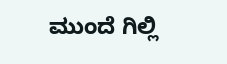ಮುಂದೆ ಗಿಲ್ಲಿ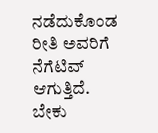ನಡೆದುಕೊಂಡ ರೀತಿ ಅವರಿಗೆ ನೆಗೆಟಿವ್ ಆಗುತ್ತಿದೆ. ಬೇಕು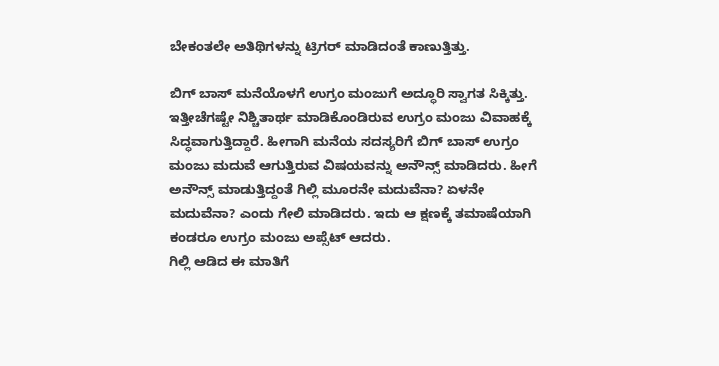ಬೇಕಂತಲೇ ಅತಿಥಿಗಳನ್ನು ಟ್ರಿಗರ್ ಮಾಡಿದಂತೆ ಕಾಣುತ್ತಿತ್ತು.

ಬಿಗ್ ಬಾಸ್ ಮನೆಯೊಳಗೆ ಉಗ್ರಂ ಮಂಜುಗೆ ಅದ್ಧೂರಿ ಸ್ವಾಗತ ಸಿಕ್ಕಿತ್ತು. ಇತ್ತೀಚೆಗಷ್ಟೇ ನಿಶ್ಚಿತಾರ್ಥ ಮಾಡಿಕೊಂಡಿರುವ ಉಗ್ರಂ ಮಂಜು ವಿವಾಹಕ್ಕೆ ಸಿದ್ಧವಾಗುತ್ತಿದ್ದಾರೆ. ಹೀಗಾಗಿ ಮನೆಯ ಸದಸ್ಯರಿಗೆ ಬಿಗ್ ಬಾಸ್ ಉಗ್ರಂ ಮಂಜು ಮದುವೆ ಆಗುತ್ತಿರುವ ವಿಷಯವನ್ನು ಅನೌನ್ಸ್ ಮಾಡಿದರು. ಹೀಗೆ ಅನೌನ್ಸ್ ಮಾಡುತ್ತಿದ್ದಂತೆ ಗಿಲ್ಲಿ ಮೂರನೇ ಮದುವೆನಾ? ಏಳನೇ ಮದುವೆನಾ? ಎಂದು ಗೇಲಿ ಮಾಡಿದರು. ಇದು ಆ ಕ್ಷಣಕ್ಕೆ ತಮಾಷೆಯಾಗಿ ಕಂಡರೂ ಉಗ್ರಂ ಮಂಜು ಅಪ್ಸೆಟ್ ಆದರು.
ಗಿಲ್ಲಿ ಆಡಿದ ಈ ಮಾತಿಗೆ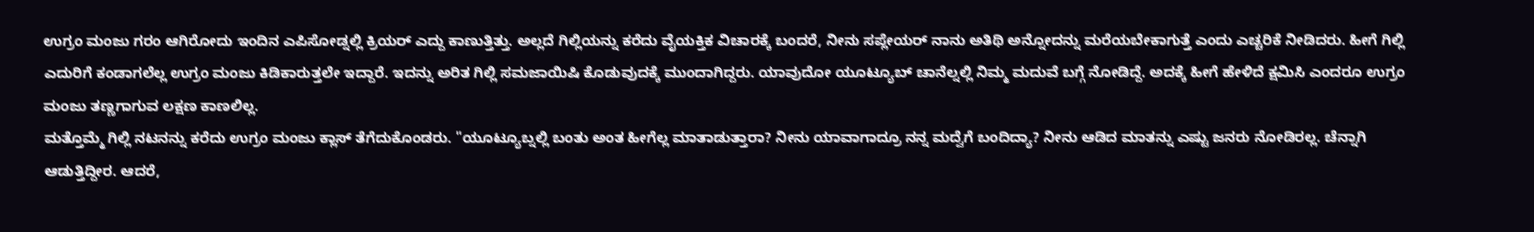ಉಗ್ರಂ ಮಂಜು ಗರಂ ಆಗಿರೋದು ಇಂದಿನ ಎಪಿಸೋಡ್ನಲ್ಲಿ ಕ್ರಿಯರ್ ಎದ್ದು ಕಾಣುತ್ತಿತ್ತು. ಅಲ್ಲದೆ ಗಿಲ್ಲಿಯನ್ನು ಕರೆದು ವೈಯಕ್ತಿಕ ವಿಚಾರಕ್ಕೆ ಬಂದರೆ, ನೀನು ಸಪ್ಲೇಯರ್ ನಾನು ಅತಿಥಿ ಅನ್ನೋದನ್ನು ಮರೆಯಬೇಕಾಗುತ್ತೆ ಎಂದು ಎಚ್ಚರಿಕೆ ನೀಡಿದರು. ಹೀಗೆ ಗಿಲ್ಲಿ ಎದುರಿಗೆ ಕಂಡಾಗಲೆಲ್ಲ ಉಗ್ರಂ ಮಂಜು ಕಿಡಿಕಾರುತ್ತಲೇ ಇದ್ದಾರೆ. ಇದನ್ನು ಅರಿತ ಗಿಲ್ಲಿ ಸಮಜಾಯಿಷಿ ಕೊಡುವುದಕ್ಕೆ ಮುಂದಾಗಿದ್ದರು. ಯಾವುದೋ ಯೂಟ್ಯೂಬ್ ಚಾನೆಲ್ನಲ್ಲಿ ನಿಮ್ಮ ಮದುವೆ ಬಗ್ಗೆ ನೋಡಿದ್ದೆ. ಅದಕ್ಕೆ ಹೀಗೆ ಹೇಳಿದೆ ಕ್ಷಮಿಸಿ ಎಂದರೂ ಉಗ್ರಂ ಮಂಜು ತಣ್ಣಗಾಗುವ ಲಕ್ಷಣ ಕಾಣಲಿಲ್ಲ.
ಮತ್ತೊಮ್ಮೆ ಗಿಲ್ಲಿ ನಟನನ್ನು ಕರೆದು ಉಗ್ರಂ ಮಂಜು ಕ್ಲಾಸ್ ತೆಗೆದುಕೊಂಡರು. "ಯೂಟ್ಯೂಬ್ನಲ್ಲಿ ಬಂತು ಅಂತ ಹೀಗೆಲ್ಲ ಮಾತಾಡುತ್ತಾರಾ? ನೀನು ಯಾವಾಗಾದ್ರೂ ನನ್ನ ಮದ್ವೆಗೆ ಬಂದಿದ್ಯಾ? ನೀನು ಆಡಿದ ಮಾತನ್ನು ಎಷ್ಟು ಜನರು ನೋಡಿರಲ್ಲ. ಚೆನ್ನಾಗಿ ಆಡುತ್ತಿದ್ದೀರ. ಆದರೆ,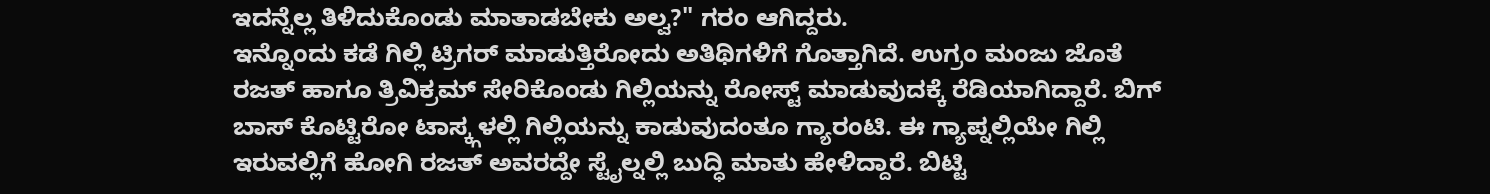ಇದನ್ನೆಲ್ಲ ತಿಳಿದುಕೊಂಡು ಮಾತಾಡಬೇಕು ಅಲ್ವ?" ಗರಂ ಆಗಿದ್ದರು.
ಇನ್ನೊಂದು ಕಡೆ ಗಿಲ್ಲಿ ಟ್ರಿಗರ್ ಮಾಡುತ್ತಿರೋದು ಅತಿಥಿಗಳಿಗೆ ಗೊತ್ತಾಗಿದೆ. ಉಗ್ರಂ ಮಂಜು ಜೊತೆ ರಜತ್ ಹಾಗೂ ತ್ರಿವಿಕ್ರಮ್ ಸೇರಿಕೊಂಡು ಗಿಲ್ಲಿಯನ್ನು ರೋಸ್ಟ್ ಮಾಡುವುದಕ್ಕೆ ರೆಡಿಯಾಗಿದ್ದಾರೆ. ಬಿಗ್ ಬಾಸ್ ಕೊಟ್ಟಿರೋ ಟಾಸ್ಕ್ಗಳಲ್ಲಿ ಗಿಲ್ಲಿಯನ್ನು ಕಾಡುವುದಂತೂ ಗ್ಯಾರಂಟಿ. ಈ ಗ್ಯಾಪ್ನಲ್ಲಿಯೇ ಗಿಲ್ಲಿ ಇರುವಲ್ಲಿಗೆ ಹೋಗಿ ರಜತ್ ಅವರದ್ದೇ ಸ್ಟೈಲ್ನಲ್ಲಿ ಬುದ್ಧಿ ಮಾತು ಹೇಳಿದ್ದಾರೆ. ಬಿಟ್ಟಿ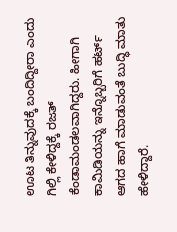ಊಟ ತಿನ್ನುವುದಕ್ಕೆ ಬಂದಿದ್ದೀರಾ ಎಂದು ಗಿಲ್ಲಿ ಕೇಳಿದ್ದಕ್ಕೆ ರಜತ್ ಕೆಂಡಾಮಂಡಲವಾಗಿದ್ದರು. ಹೀಗಾಗಿ ಕಾಮಿಡಿಯನ್ನು ಇನ್ನೊಬ್ಬರಿಗೆ ಹರ್ಟ್ ಆಗದ ಹಾಗೆ ಮಾಡುವಂತೆ ಬುದ್ಧಿ ಮಾತು ಹೇಳಿದ್ದಾರೆ.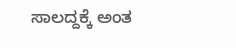ಸಾಲದ್ದಕ್ಕೆ ಅಂತ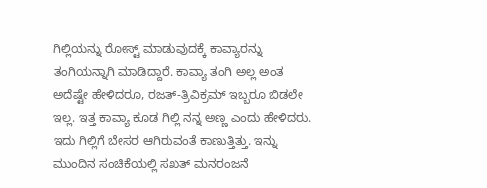ಗಿಲ್ಲಿಯನ್ನು ರೋಸ್ಟ್ ಮಾಡುವುದಕ್ಕೆ ಕಾವ್ಯಾರನ್ನು ತಂಗಿಯನ್ನಾಗಿ ಮಾಡಿದ್ದಾರೆ. ಕಾವ್ಯಾ ತಂಗಿ ಅಲ್ಲ ಅಂತ ಅದೆಷ್ಟೇ ಹೇಳಿದರೂ, ರಜತ್-ತ್ರಿವಿಕ್ರಮ್ ಇಬ್ಬರೂ ಬಿಡಲೇ ಇಲ್ಲ. ಇತ್ತ ಕಾವ್ಯಾ ಕೂಡ ಗಿಲ್ಲಿ ನನ್ನ ಅಣ್ಣ ಎಂದು ಹೇಳಿದರು. ಇದು ಗಿಲ್ಲಿಗೆ ಬೇಸರ ಆಗಿರುವಂತೆ ಕಾಣುತ್ತಿತ್ತು. ಇನ್ನು ಮುಂದಿನ ಸಂಚಿಕೆಯಲ್ಲಿ ಸಖತ್ ಮನರಂಜನೆ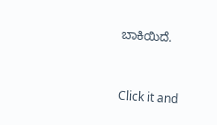ಬಾಕಿಯಿದೆ.


Click it and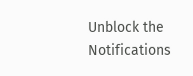Unblock the Notifications